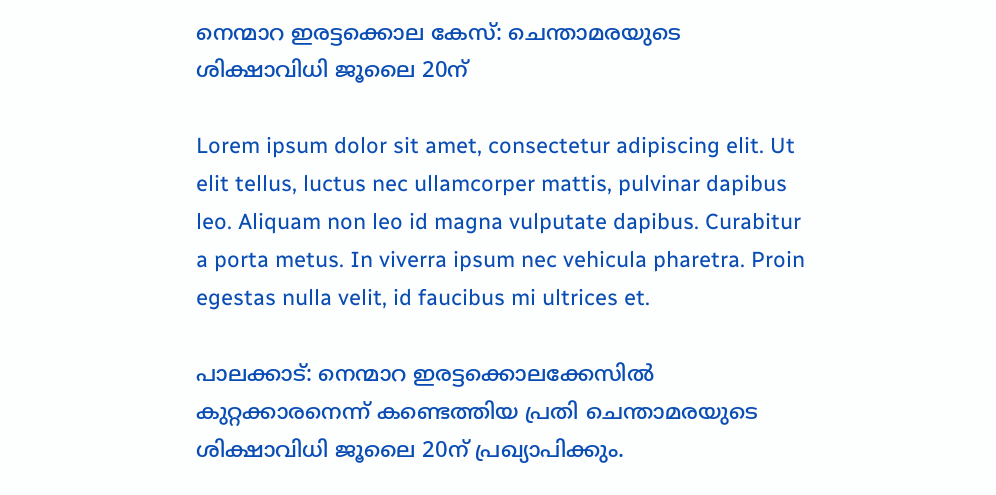നെന്മാറ ഇരട്ടക്കൊല കേസ്: ചെന്താമരയുടെ ശിക്ഷാവിധി ജൂലൈ 20ന്

Lorem ipsum dolor sit amet, consectetur adipiscing elit. Ut elit tellus, luctus nec ullamcorper mattis, pulvinar dapibus leo. Aliquam non leo id magna vulputate dapibus. Curabitur a porta metus. In viverra ipsum nec vehicula pharetra. Proin egestas nulla velit, id faucibus mi ultrices et.

പാലക്കാട്: നെന്മാറ ഇരട്ടക്കൊലക്കേസിൽ കുറ്റക്കാരനെന്ന് കണ്ടെത്തിയ പ്രതി ചെന്താമരയുടെ ശിക്ഷാവിധി ജൂലൈ 20ന് പ്രഖ്യാപിക്കും.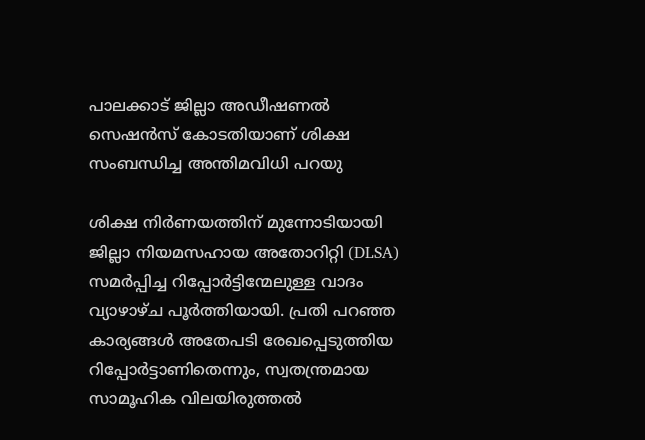പാലക്കാട് ജില്ലാ അഡീഷണൽ സെഷൻസ് കോടതിയാണ് ശിക്ഷ സംബന്ധിച്ച അന്തിമവിധി പറയു

ശിക്ഷ നിർണയത്തിന് മുന്നോടിയായി ജില്ലാ നിയമസഹായ അതോറിറ്റി (DLSA) സമർപ്പിച്ച റിപ്പോർട്ടിന്മേലുള്ള വാദം വ്യാഴാഴ്ച പൂർത്തിയായി. പ്രതി പറഞ്ഞ കാര്യങ്ങൾ അതേപടി രേഖപ്പെടുത്തിയ റിപ്പോർട്ടാണിതെന്നും, സ്വതന്ത്രമായ സാമൂഹിക വിലയിരുത്തൽ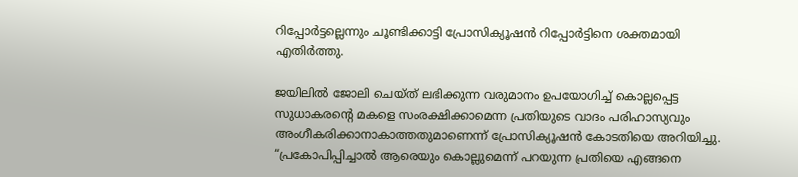റിപ്പോർട്ടല്ലെന്നും ചൂണ്ടിക്കാട്ടി പ്രോസിക്യൂഷൻ റിപ്പോർട്ടിനെ ശക്തമായി എതിർത്തു.

ജയിലിൽ ജോലി ചെയ്ത് ലഭിക്കുന്ന വരുമാനം ഉപയോഗിച്ച് കൊല്ലപ്പെട്ട സുധാകരന്റെ മകളെ സംരക്ഷിക്കാമെന്ന പ്രതിയുടെ വാദം പരിഹാസ്യവും അംഗീകരിക്കാനാകാത്തതുമാണെന്ന് പ്രോസിക്യൂഷൻ കോടതിയെ അറിയിച്ചു. “പ്രകോപിപ്പിച്ചാൽ ആരെയും കൊല്ലുമെന്ന് പറയുന്ന പ്രതിയെ എങ്ങനെ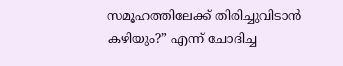സമൂഹത്തിലേക്ക് തിരിച്ചുവിടാൻ കഴിയും?” എന്ന് ചോദിച്ച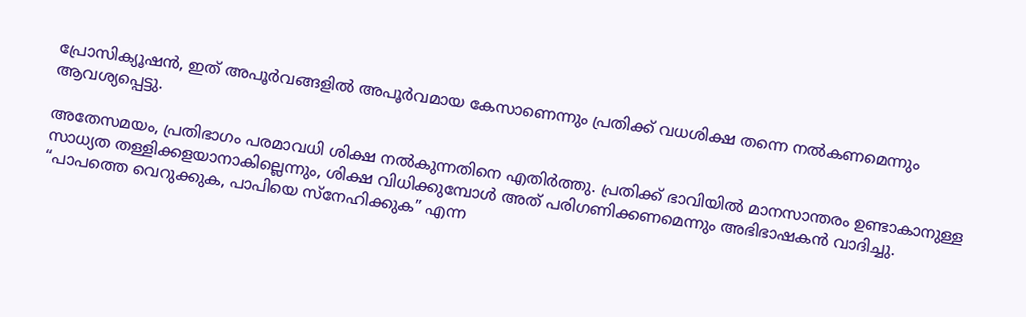പ്രോസിക്യൂഷൻ, ഇത് അപൂർവങ്ങളിൽ അപൂർവമായ കേസാണെന്നും പ്രതിക്ക് വധശിക്ഷ തന്നെ നൽകണമെന്നും ആവശ്യപ്പെട്ടു.

അതേസമയം, പ്രതിഭാഗം പരമാവധി ശിക്ഷ നൽകുന്നതിനെ എതിർത്തു. പ്രതിക്ക് ഭാവിയിൽ മാനസാന്തരം ഉണ്ടാകാനുള്ള സാധ്യത തള്ളിക്കളയാനാകില്ലെന്നും, ശിക്ഷ വിധിക്കുമ്പോൾ അത് പരിഗണിക്കണമെന്നും അഭിഭാഷകൻ വാദിച്ചു. “പാപത്തെ വെറുക്കുക, പാപിയെ സ്നേഹിക്കുക” എന്ന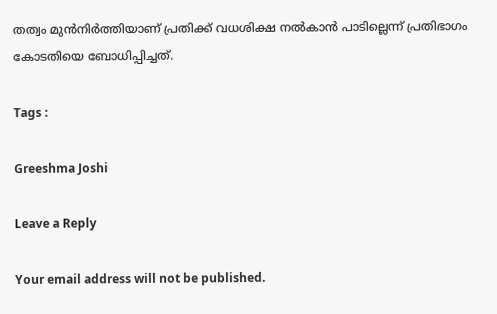തത്വം മുൻനിർത്തിയാണ് പ്രതിക്ക് വധശിക്ഷ നൽകാൻ പാടില്ലെന്ന് പ്രതിഭാഗം കോടതിയെ ബോധിപ്പിച്ചത്.

Tags :

Greeshma Joshi

Leave a Reply

Your email address will not be published.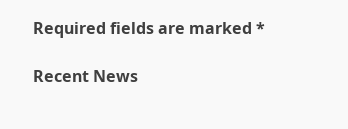Required fields are marked *

Recent News